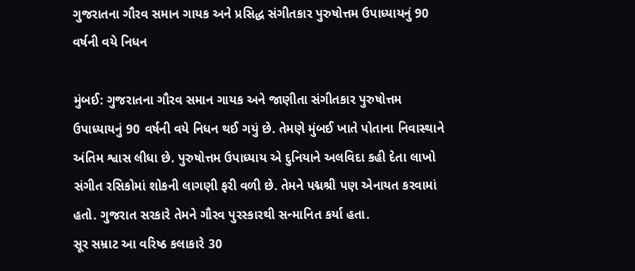ગુજરાતના ગૌરવ સમાન ગાયક અને પ્રસિદ્ધ સંગીતકાર પુરુષોત્તમ ઉપાધ્યાયનું 90 વર્ષની વયે નિધન

મુંબઈ: ગુજરાતના ગૌરવ સમાન ગાયક અને જાણીતા સંગીતકાર પુરુષોત્તમ ઉપાધ્યાયનું 90 વર્ષની વયે નિધન થઈ ગયું છે. તેમણે મુંબઈ ખાતે પોતાના નિવાસ્થાને અંતિમ શ્વાસ લીધા છે. પુરુષોત્તમ ઉપાધ્યાય એ દુનિયાને અલવિદા કહી દેતા લાખો સંગીત રસિકોમાં શોકની લાગણી ફરી વળી છે. તેમને પદ્મશ્રી પણ એનાયત કરવામાં હતો. ગુજરાત સરકારે તેમને ગૌરવ પુરસ્કારથી સન્માનિત કર્યા હતા.
સૂર સમ્રાટ આ વરિષ્ઠ કલાકારે 30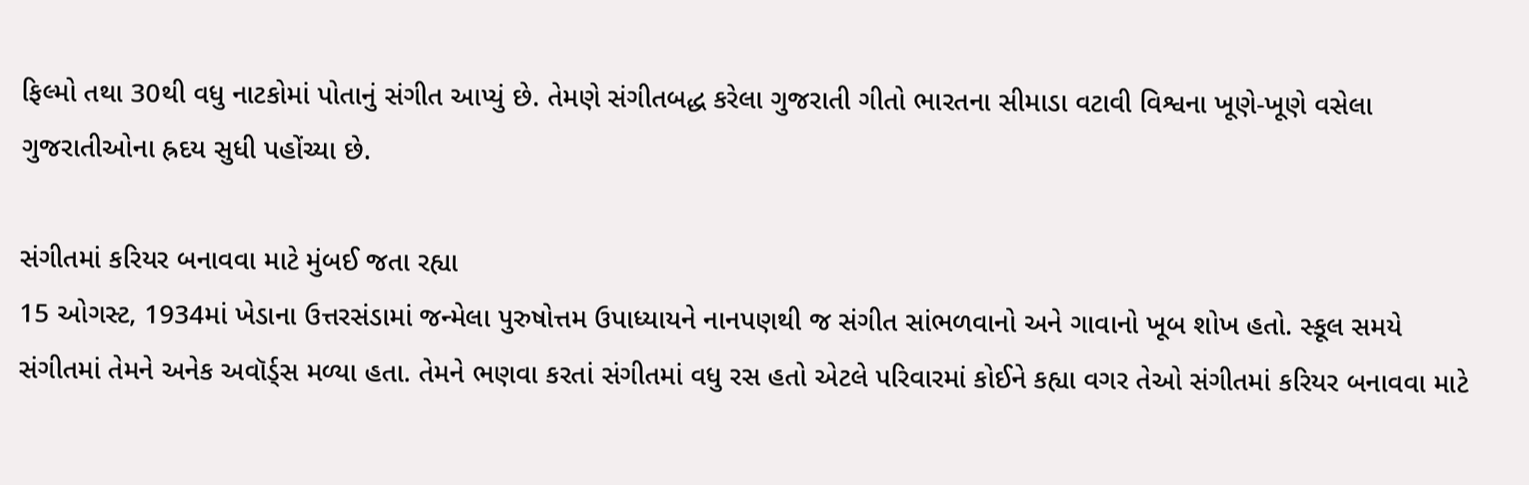ફિલ્મો તથા 30થી વધુ નાટકોમાં પોતાનું સંગીત આપ્યું છે. તેમણે સંગીતબદ્ધ કરેલા ગુજરાતી ગીતો ભારતના સીમાડા વટાવી વિશ્વના ખૂણે-ખૂણે વસેલા ગુજરાતીઓના હ્રદય સુધી પહોંચ્યા છે.

સંગીતમાં કરિયર બનાવવા માટે મુંબઈ જતા રહ્યા
15 ઓગસ્ટ, 1934માં ખેડાના ઉત્તરસંડામાં જન્મેલા પુરુષોત્તમ ઉપાધ્યાયને નાનપણથી જ સંગીત સાંભળવાનો અને ગાવાનો ખૂબ શોખ હતો. સ્કૂલ સમયે સંગીતમાં તેમને અનેક અવૉર્ડ્સ મળ્યા હતા. તેમને ભણવા કરતાં સંગીતમાં વધુ રસ હતો એટલે પરિવારમાં કોઈને કહ્યા વગર તેઓ સંગીતમાં કરિયર બનાવવા માટે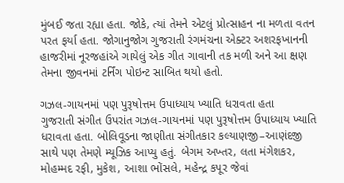મુંબઈ જતા રહ્યા હતા. જોકે, ત્યાં તેમને એટલું પ્રોત્સાહન ના મળતા વતન પરત ફર્યા હતા. જોગાનુજોગ ગુજરાતી રંગમંચના એક્ટર અશરફખાનની હાજરીમાં નૂરજહાંએ ગાયેલું એક ગીત ગાવાની તક મળી અને આ ક્ષણ તેમના જીવનમાં ટર્નિંગ પોઇન્ટ સાબિત થયો હતો.

ગઝલ-ગાયનમાં પણ પુરૂષોત્તમ ઉપાધ્યાય ખ્યાતિ ધરાવતા હતા
ગુજરાતી સંગીત ઉપરાંત ગઝલ-ગાયનમાં પણ પુરૂષોત્તમ ઉપાધ્યાય ખ્યાતિ ધરાવતા હતા. બોલિવૂડના જાણીતા સંગીતકાર કલ્યાણજી–આણંદજી સાથે પણ તેમણે મ્યૂઝિક આપ્યુ હતું. બેગમ અખ્તર, લતા મંગેશકર, મોહમ્મદ રફી, મુકેશ, આશા ભોંસલે, મહેન્દ્ર કપૂર જેવાં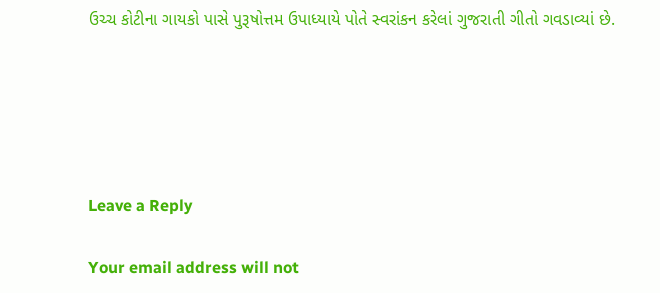ઉચ્ચ કોટીના ગાયકો પાસે પુરૂષોત્તમ ઉપાધ્યાયે પોતે સ્વરાંકન કરેલાં ગુજરાતી ગીતો ગવડાવ્યાં છે.





Leave a Reply

Your email address will not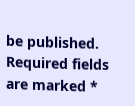be published. Required fields are marked *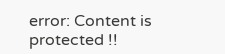error: Content is protected !!